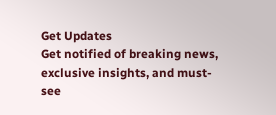Get Updates
Get notified of breaking news, exclusive insights, and must-see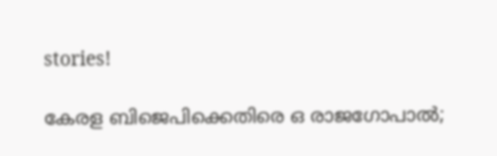stories!

കേരള ബിജെപിക്കെതിരെ ഒ രാജഗോപാൽ;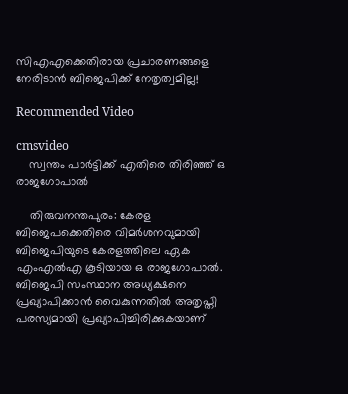സിഎഎക്കെതിരായ പ്രചാരണങ്ങളെ നേരിടാൻ ബിജെപിക്ക് നേതൃത്വമില്ല!

Recommended Video

cmsvideo
    സ്വന്തം പാര്‍ട്ടിക്ക് എതിരെ തിരിഞ്ഞ് ഒ രാജഗോപാല്‍

    തിരുവനന്തപുരം: കേരള ബിജെപക്കെതിരെ വിമർശനവുമായി ബിജെപിയുടെ കേരളത്തിലെ ഏക എംഎൽഎ കൂടിയായ ഒ രാജഗോപാൽ. ബിജെപി സംസ്ഥാന അധ്യക്ഷനെ പ്രഖ്യാപിക്കാന്‍ വൈകുന്നതില്‍ അതൃപ്തി പരസ്യമായി പ്രഖ്യാപിച്ചിരിക്കുകയാണ്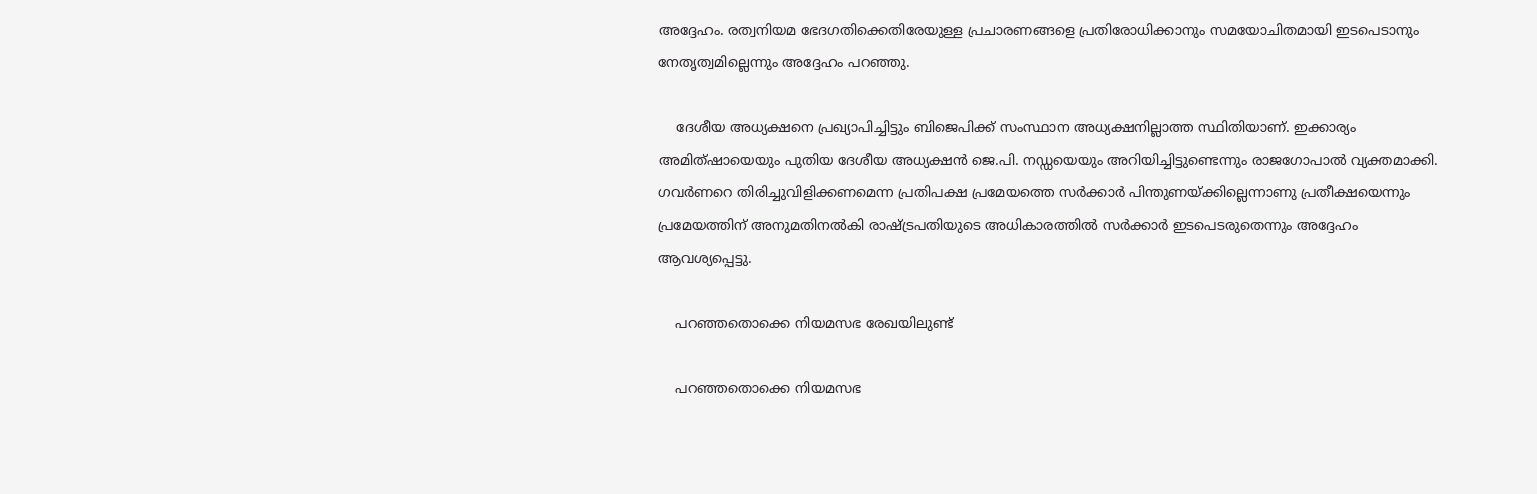അദ്ദേഹം. രത്വനിയമ ഭേദഗതിക്കെതിരേയുള്ള പ്രചാരണങ്ങളെ പ്രതിരോധിക്കാനും സമയോചിതമായി ഇടപെടാനും നേതൃത്വമില്ലെന്നും അദ്ദേഹം പറഞ്ഞു.

    ദേശീയ അധ്യക്ഷനെ പ്രഖ്യാപിച്ചിട്ടും ബിജെപിക്ക് സംസ്ഥാന അധ്യക്ഷനില്ലാത്ത സ്ഥിതിയാണ്. ഇക്കാര്യം അമിത്ഷായെയും പുതിയ ദേശീയ അധ്യക്ഷന്‍ ജെ.പി. നഡ്ഡയെയും അറിയിച്ചിട്ടുണ്ടെന്നും രാജഗോപാല്‍ വ്യക്തമാക്കി. ഗവര്‍ണറെ തിരിച്ചുവിളിക്കണമെന്ന പ്രതിപക്ഷ പ്രമേയത്തെ സര്‍ക്കാര്‍ പിന്തുണയ്ക്കില്ലെന്നാണു പ്രതീക്ഷയെന്നും പ്രമേയത്തിന് അനുമതിനല്‍കി രാഷ്ട്രപതിയുടെ അധികാരത്തില്‍ സര്‍ക്കാര്‍ ഇടപെടരുതെന്നും അദ്ദേഹം ആവശ്യപ്പെട്ടു.

    പറഞ്ഞതൊക്കെ നിയമസഭ രേഖയിലുണ്ട്

    പറഞ്ഞതൊക്കെ നിയമസഭ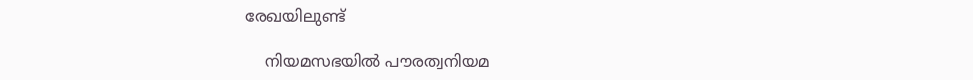രേഖയിലുണ്ട്

    നിയമസഭയില്‍ പൗരത്വനിയമ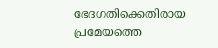ഭേദഗതിക്കെതിരായ പ്രമേയത്തെ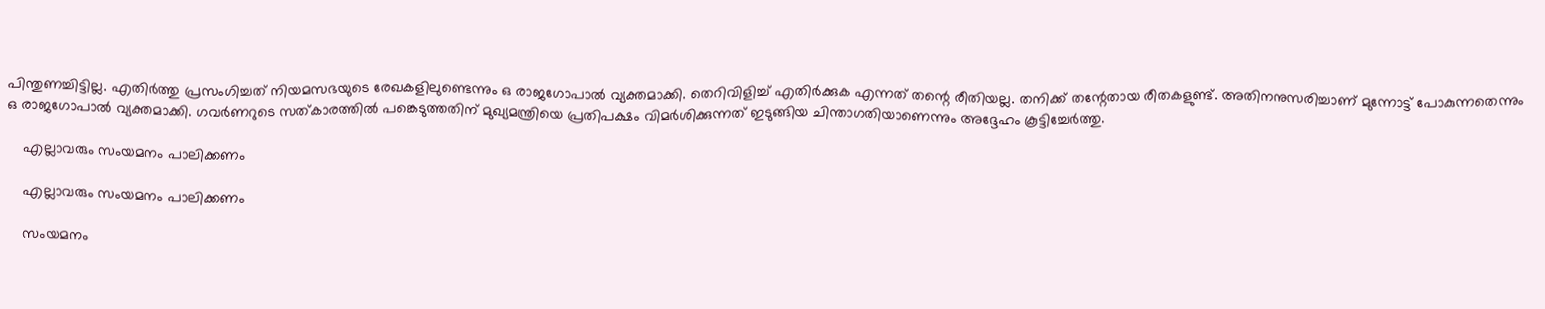പിന്തുണച്ചിട്ടില്ല. എതിര്‍ത്തു പ്രസംഗിച്ചത് നിയമസഭയുടെ രേഖകളിലുണ്ടെന്നും ഒ രാജഗോപാൽ വ്യക്തമാക്കി. തെറിവിളിച്ച് എതിര്‍ക്കുക എന്നത് തന്റെ രീതിയല്ല. തനിക്ക് തന്റേതായ രീതകളുണ്ട്. അതിനനുസരിച്ചാണ് മുന്നോട്ട് പോകുന്നതെന്നും ഒ രാജഗോപാൽ വ്യക്തമാക്കി. ഗവര്‍ണറുടെ സത്കാരത്തില്‍ പങ്കെടുത്തതിന് മുഖ്യമന്ത്രിയെ പ്രതിപക്ഷം വിമര്‍ശിക്കുന്നത് ഇടുങ്ങിയ ചിന്താഗതിയാണെന്നും അദ്ദേഹം കൂട്ടിച്ചേർത്തു.

    എല്ലാവരും സംയമനം പാലിക്കണം

    എല്ലാവരും സംയമനം പാലിക്കണം

    സംയമനം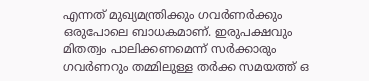എന്നത് മുഖ്യമന്ത്രിക്കും ഗവർണർക്കും ഒരുപോലെ ബാധകമാണ്. ഇരുപക്ഷവും മിതത്വം പാലിക്കണമെന്ന് സർക്കാരും ഗവർണറും തമ്മിലുള്ള തർക്ക സമയത്ത് ഒ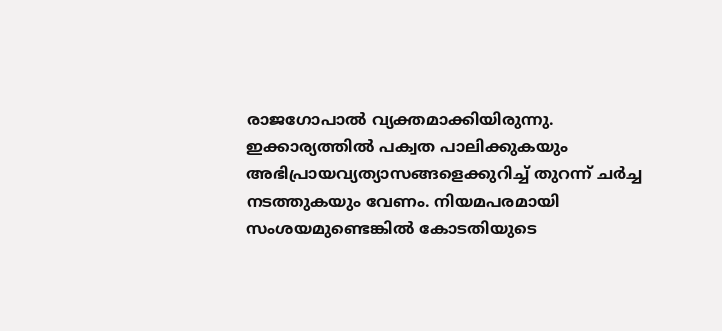രാജഗോപാൽ വ്യക്തമാക്കിയിരുന്നു. ഇക്കാര്യത്തിൽ പക്വത പാലിക്കുകയും അഭിപ്രായവ്യത്യാസങ്ങളെക്കുറിച്ച് തുറന്ന് ചർച്ച നടത്തുകയും വേണം. നിയമപരമായി സംശയമുണ്ടെങ്കിൽ കോടതിയുടെ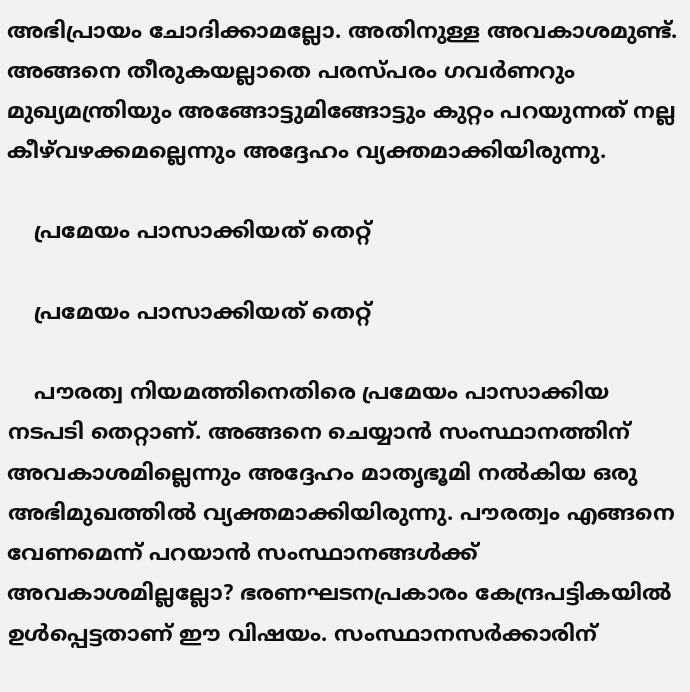അഭിപ്രായം ചോദിക്കാമല്ലോ. അതിനുള്ള അവകാശമുണ്ട്. അങ്ങനെ തീരുകയല്ലാതെ പരസ്പരം ഗവർണറും മുഖ്യമന്ത്രിയും അങ്ങോട്ടുമിങ്ങോട്ടും കുറ്റം പറയുന്നത് നല്ല കീഴ്‌വഴക്കമല്ലെന്നും അദ്ദേഹം വ്യക്തമാക്കിയിരുന്നു.

    പ്രമേയം പാസാക്കിയത് തെറ്റ്

    പ്രമേയം പാസാക്കിയത് തെറ്റ്

    പൗരത്വ നിയമത്തിനെതിരെ പ്രമേയം പാസാക്കിയ നടപടി തെറ്റാണ്. അങ്ങനെ ചെയ്യാൻ സംസ്ഥാനത്തിന് അവകാശമില്ലെന്നും അദ്ദേഹം മാതൃഭൂമി നൽകിയ ഒരു അഭിമുഖത്തിൽ വ്യക്തമാക്കിയിരുന്നു. പൗരത്വം എങ്ങനെ വേണമെന്ന് പറയാൻ സംസ്ഥാനങ്ങൾക്ക് അവകാശമില്ലല്ലോ? ഭരണഘടനപ്രകാരം കേന്ദ്രപട്ടികയിൽ ഉൾപ്പെട്ടതാണ് ഈ വിഷയം. സംസ്ഥാനസർക്കാരിന്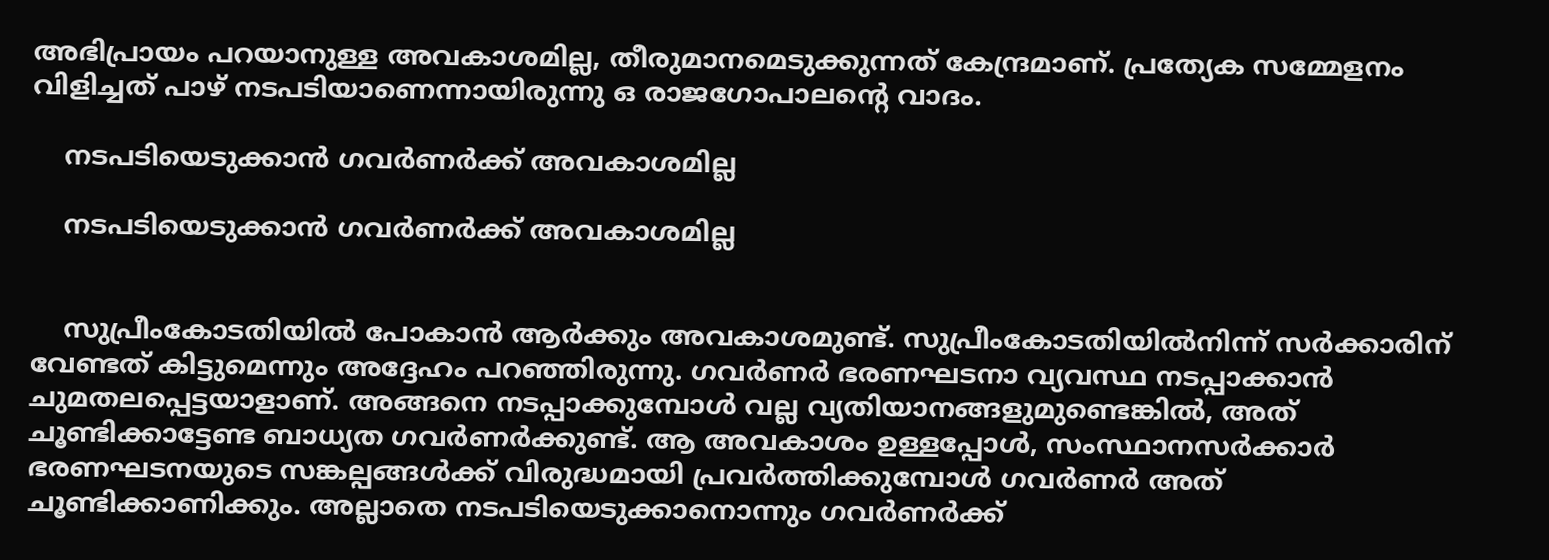അഭിപ്രായം പറയാനുള്ള അവകാശമില്ല, തീരുമാനമെടുക്കുന്നത് കേന്ദ്രമാണ്. പ്രത്യേക സമ്മേളനം വിളിച്ചത് പാഴ് നടപടിയാണെന്നായിരുന്നു ഒ രാജഗോപാലന്റെ വാദം.

    നടപടിയെടുക്കാൻ ഗവർണർക്ക് അവകാശമില്ല

    നടപടിയെടുക്കാൻ ഗവർണർക്ക് അവകാശമില്ല


    സുപ്രീംകോടതിയിൽ പോകാൻ ആർക്കും അവകാശമുണ്ട്. സുപ്രീംകോടതിയിൽനിന്ന് സർക്കാരിന് വേണ്ടത് കിട്ടുമെന്നും അദ്ദേഹം പറഞ്ഞിരുന്നു. ഗവർണർ ഭരണഘടനാ വ്യവസ്ഥ നടപ്പാക്കാൻ ചുമതലപ്പെട്ടയാളാണ്. അങ്ങനെ നടപ്പാക്കുമ്പോൾ വല്ല വ്യതിയാനങ്ങളുമുണ്ടെങ്കിൽ, അത് ചൂണ്ടിക്കാട്ടേണ്ട ബാധ്യത ഗവർണർക്കുണ്ട്. ആ അവകാശം ഉള്ളപ്പോൾ, സംസ്ഥാനസർക്കാർ ഭരണഘടനയുടെ സങ്കല്പങ്ങൾക്ക് വിരുദ്ധമായി പ്രവർത്തിക്കുമ്പോൾ ഗവർണർ അത് ചൂണ്ടിക്കാണിക്കും. അല്ലാതെ നടപടിയെടുക്കാനൊന്നും ഗവർണർക്ക്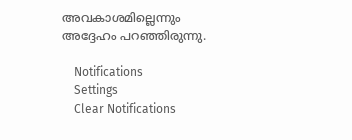അവകാശമില്ലെന്നും അദ്ദേഹം പറഞ്ഞിരുന്നു.

    Notifications
    Settings
    Clear Notifications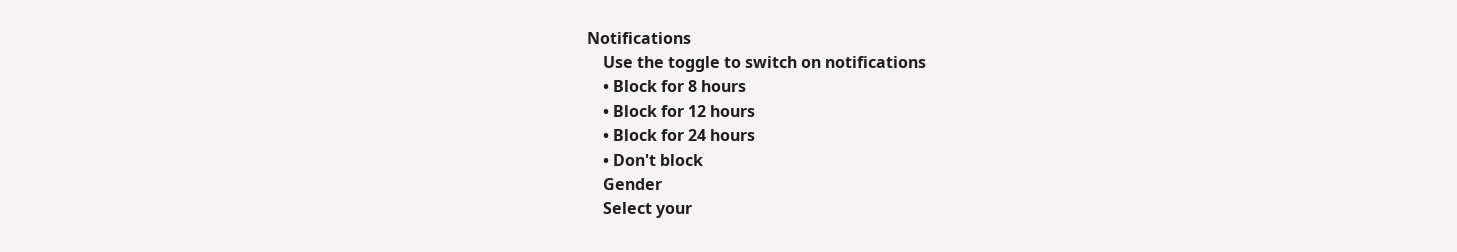Notifications
    Use the toggle to switch on notifications
    • Block for 8 hours
    • Block for 12 hours
    • Block for 24 hours
    • Don't block
    Gender
    Select your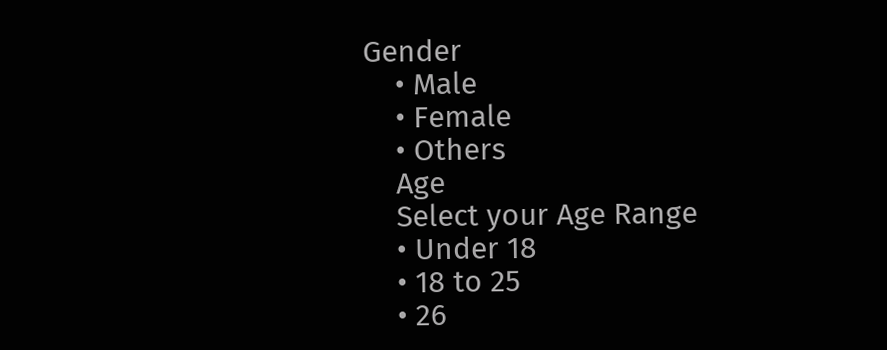Gender
    • Male
    • Female
    • Others
    Age
    Select your Age Range
    • Under 18
    • 18 to 25
    • 26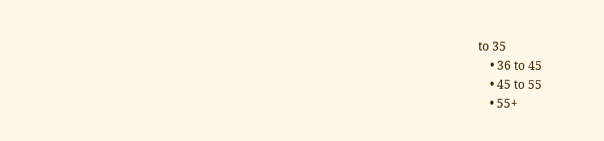to 35
    • 36 to 45
    • 45 to 55
    • 55+